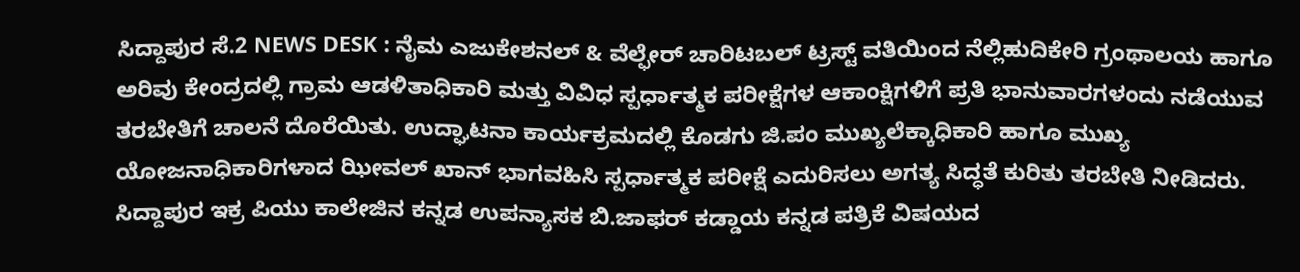ಸಿದ್ದಾಪುರ ಸೆ.2 NEWS DESK : ನೈಮ ಎಜುಕೇಶನಲ್ & ವೆಲ್ಫೇರ್ ಚಾರಿಟಬಲ್ ಟ್ರಸ್ಟ್ ವತಿಯಿಂದ ನೆಲ್ಲಿಹುದಿಕೇರಿ ಗ್ರಂಥಾಲಯ ಹಾಗೂ ಅರಿವು ಕೇಂದ್ರದಲ್ಲಿ ಗ್ರಾಮ ಆಡಳಿತಾಧಿಕಾರಿ ಮತ್ತು ವಿವಿಧ ಸ್ಪರ್ಧಾತ್ಮಕ ಪರೀಕ್ಷೆಗಳ ಆಕಾಂಕ್ಷಿಗಳಿಗೆ ಪ್ರತಿ ಭಾನುವಾರಗಳಂದು ನಡೆಯುವ ತರಬೇತಿಗೆ ಚಾಲನೆ ದೊರೆಯಿತು. ಉದ್ಘಾಟನಾ ಕಾರ್ಯಕ್ರಮದಲ್ಲಿ ಕೊಡಗು ಜಿ.ಪಂ ಮುಖ್ಯಲೆಕ್ಕಾಧಿಕಾರಿ ಹಾಗೂ ಮುಖ್ಯ ಯೋಜನಾಧಿಕಾರಿಗಳಾದ ಝೀವಲ್ ಖಾನ್ ಭಾಗವಹಿಸಿ ಸ್ಪರ್ಧಾತ್ಮಕ ಪರೀಕ್ಷೆ ಎದುರಿಸಲು ಅಗತ್ಯ ಸಿದ್ಧತೆ ಕುರಿತು ತರಬೇತಿ ನೀಡಿದರು. ಸಿದ್ದಾಪುರ ಇಕ್ರ ಪಿಯು ಕಾಲೇಜಿನ ಕನ್ನಡ ಉಪನ್ಯಾಸಕ ಬಿ.ಜಾಫರ್ ಕಡ್ಡಾಯ ಕನ್ನಡ ಪತ್ರಿಕೆ ವಿಷಯದ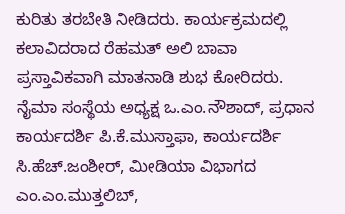ಕುರಿತು ತರಬೇತಿ ನೀಡಿದರು. ಕಾರ್ಯಕ್ರಮದಲ್ಲಿ ಕಲಾವಿದರಾದ ರೆಹಮತ್ ಅಲಿ ಬಾವಾ ಪ್ರಸ್ತಾವಿಕವಾಗಿ ಮಾತನಾಡಿ ಶುಭ ಕೋರಿದರು. ನೈಮಾ ಸಂಸ್ಥೆಯ ಅಧ್ಯಕ್ಷ ಒ.ಎಂ.ನೌಶಾದ್, ಪ್ರಧಾನ ಕಾರ್ಯದರ್ಶಿ ಪಿ.ಕೆ.ಮುಸ್ತಾಫಾ, ಕಾರ್ಯದರ್ಶಿ ಸಿ.ಹೆಚ್.ಜಂಶೀರ್, ಮೀಡಿಯಾ ವಿಭಾಗದ ಎಂ.ಎಂ.ಮುತ್ತಲಿಬ್,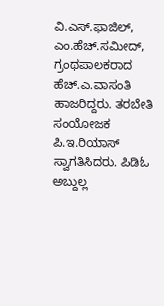ವಿ.ಎಸ್.ಫಾಜಿಲ್, ಎಂ.ಹೆಚ್.ಸಮೀದ್, ಗ್ರಂಥಪಾಲಕರಾದ ಹೆಚ್.ಎ.ವಾಸಂತಿ ಹಾಜರಿದ್ದರು. ತರಬೇತಿ ಸಂಯೋಜಕ ಪಿ.ಇ.ರಿಯಾಸ್ ಸ್ವಾಗತಿಸಿದರು. ಪಿಡಿಓ ಅಬ್ದುಲ್ಲ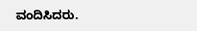ವಂದಿಸಿದರು.